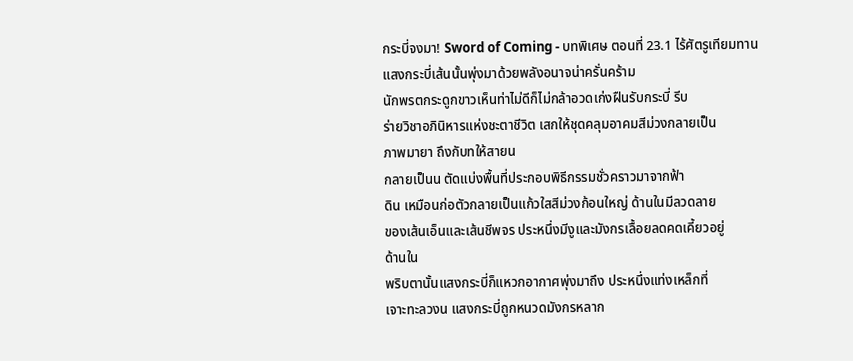กระบี่จงมา! Sword of Coming - บทพิเศษ ตอนที่ 23.1 ไร้ศัตรูเทียมทาน
แสงกระบี่เส้นนั้นพุ่งมาด้วยพลังอนาจน่าครั่นคร้าม
นักพรตกระดูกขาวเห็นท่าไม่ดีก็ไม่กล้าอวดเก่งฝืนรับกระบี่ รีบ
ร่ายวิชาอภินิหารแห่งชะตาชีวิต เสกให้ชุดคลุมอาคมสีม่วงกลายเป็น
ภาพมายา ถึงกับทให้สายน
กลายเป็นน ตัดแบ่งพื้นที่ประกอบพิธีกรรมชั่วคราวมาจากฟ้า
ดิน เหมือนก่อตัวกลายเป็นแก้วใสสีม่วงก้อนใหญ่ ด้านในมีลวดลาย
ของเส้นเอ็นและเส้นชีพจร ประหนึ่งมีงูและมังกรเลื้อยลดคดเคี้ยวอยู่
ด้านใน
พริบตานั้นแสงกระบี่ก็แหวกอากาศพุ่งมาถึง ประหนึ่งแท่งเหล็กที่
เจาะทะลวงน แสงกระบี่ถูกหนวดมังกรหลาก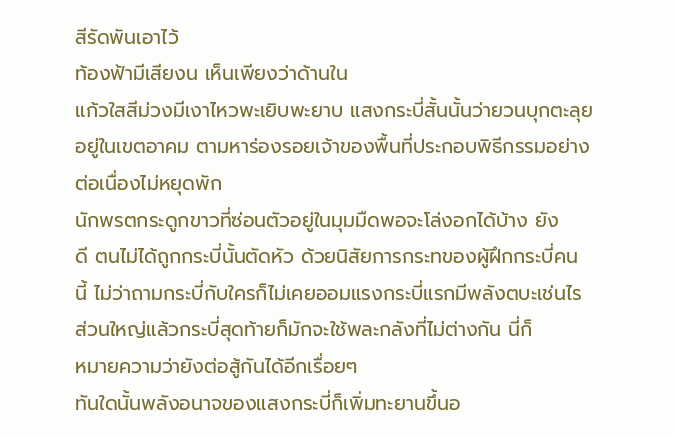สีรัดพันเอาไว้
ท้องฟ้ามีเสียงน เห็นเพียงว่าด้านใน
แก้วใสสีม่วงมีเงาไหวพะเยิบพะยาบ แสงกระบี่สั้นนั้นว่ายวนบุกตะลุย
อยู่ในเขตอาคม ตามหาร่องรอยเจ้าของพื้นที่ประกอบพิธีกรรมอย่าง
ต่อเนื่องไม่หยุดพัก
นักพรตกระดูกขาวที่ซ่อนตัวอยู่ในมุมมืดพอจะโล่งอกได้บ้าง ยัง
ดี ตนไม่ได้ถูกกระบี่นั้นตัดหัว ด้วยนิสัยการกระทของผู้ฝึกกระบี่คน
นี้ ไม่ว่าถามกระบี่กับใครก็ไม่เคยออมแรงกระบี่แรกมีพลังตบะเช่นไร
ส่วนใหญ่แล้วกระบี่สุดท้ายก็มักจะใช้พละกลังที่ไม่ต่างกัน นี่ก็
หมายความว่ายังต่อสู้กันได้อีกเรื่อยๆ
ทันใดนั้นพลังอนาจของแสงกระบี่ก็เพิ่มทะยานขึ้นอ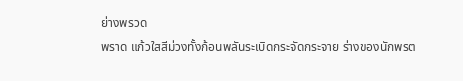ย่างพรวด
พราด แก้วใสสีม่วงทั้งก้อนพลันระเบิดกระจัดกระจาย ร่างของนักพรต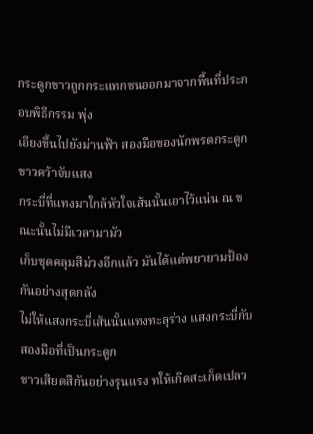กระดูกขาวถูกกระแทกชนออกมาจากพื้นที่ประกอบพิธีกรรม พุ่ง
เอียงขึ้นไปยังม่านฟ้า สองมือของนักพรตกระดูกขาวคว้าจับแสง
กระบี่ที่แทงมาใกล้หัวใจเส้นนั้นเอาไว้แน่น ณ ขณะนั้นไม่มีเวลามามัว
เก็บชุดคลุมสีม่วงอีกแล้ว มันได้แต่พยายามป้องกันอย่างสุดกลัง
ไม่ให้แสงกระบี่เส้นนั้นแทงทะลุร่าง แสงกระบี่กับสองมือที่เป็นกระดูก
ขาวเสียดสีกันอย่างรุนแรง ทให้เกิดสะเก็ดเปลว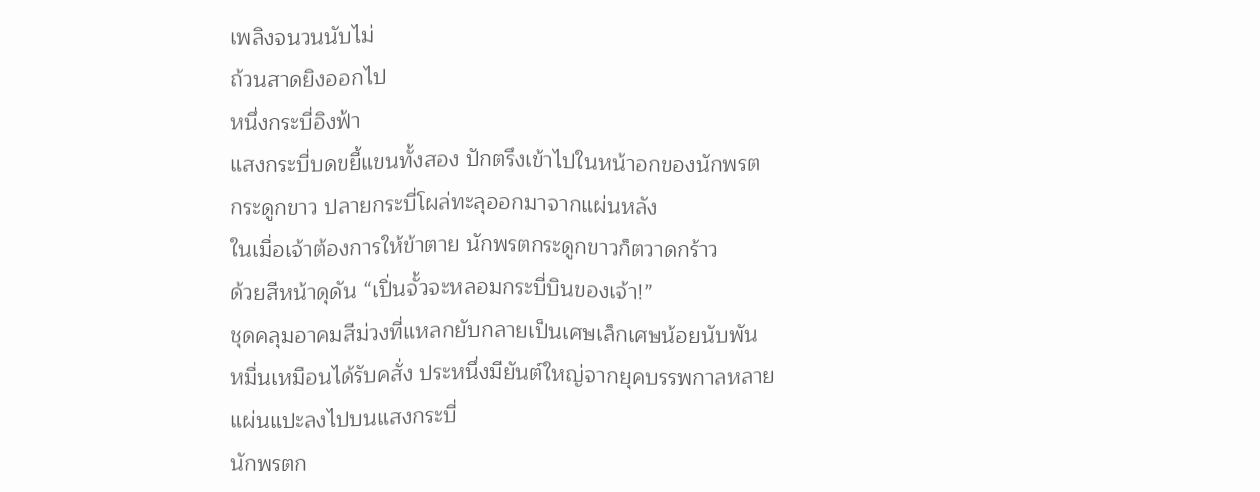เพลิงจนวนนับไม่
ถ้วนสาดยิงออกไป
หนึ่งกระบี่อิงฟ้า
แสงกระบี่บดขยี้แขนทั้งสอง ปักตรึงเข้าไปในหน้าอกของนักพรต
กระดูกขาว ปลายกระบี่โผล่ทะลุออกมาจากแผ่นหลัง
ในเมื่อเจ้าต้องการให้ข้าตาย นักพรตกระดูกขาวก็ตวาดกร้าว
ด้วยสีหน้าดุดัน “เปิ่นจั้วจะหลอมกระบี่บินของเจ้า!”
ชุดคลุมอาคมสีม่วงที่แหลกยับกลายเป็นเศษเล็กเศษน้อยนับพัน
หมื่นเหมือนได้รับคสั่ง ประหนึ่งมียันต์ใหญ่จากยุคบรรพกาลหลาย
แผ่นแปะลงไปบนแสงกระบี่
นักพรตก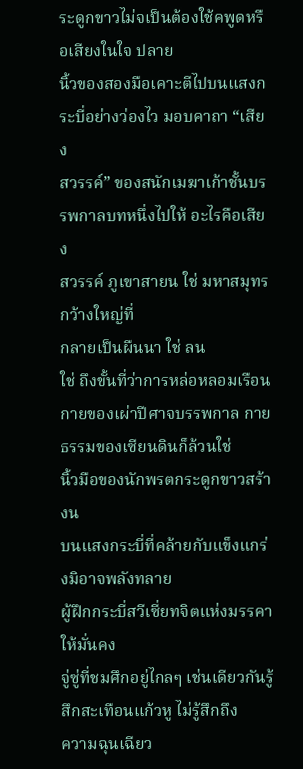ระดูกขาวไม่จเป็นต้องใช้คพูดหรือเสียงในใจ ปลาย
นิ้วของสองมือเคาะตีไปบนแสงกระบี่อย่างว่องไว มอบคาถา “เสียง
สวรรค์” ของสนักเมฆาเก้าชั้นบรรพกาลบทหนึ่งไปให้ อะไรคือเสียง
สวรรค์ ภูเขาสายน ใช่ มหาสมุทรกว้างใหญ่ที่
กลายเป็นผืนนา ใช่ ลน
ใช่ ถึงขั้นที่ว่าการหล่อหลอมเรือนกายของเผ่าปีศาจบรรพกาล กาย
ธรรมของเซียนดินก็ล้วนใช่
นิ้วมือของนักพรตกระดูกขาวสร้างน
บนแสงกระบี่ที่คล้ายกับแข็งแกร่งมิอาจพลังทลาย
ผู้ฝึกกระบี่สวีเซี่ยทจิตแห่งมรรคาให้มั่นคง
จู่ซู่ที่ชมศึกอยู่ไกลๆ เช่นเดียวกันรู้สึกสะเทือนแก้วหู ไม่รู้สึกถึง
ความฉุนเฉียว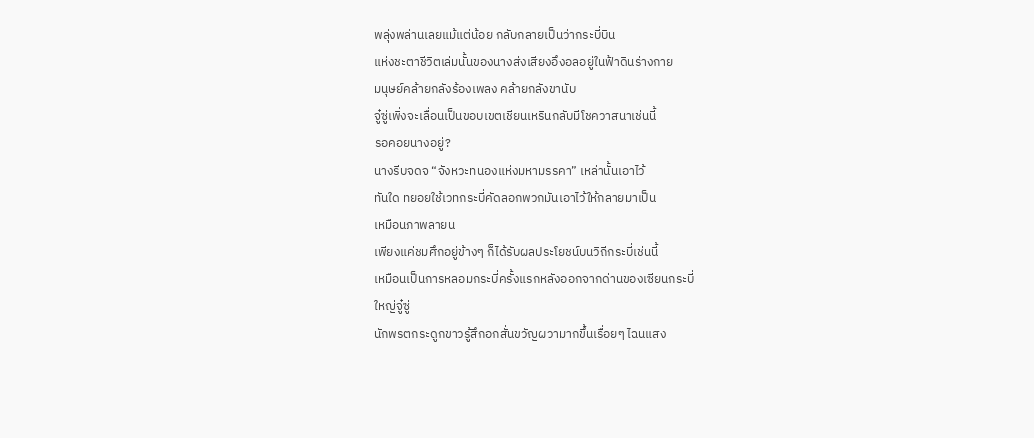พลุ่งพล่านเลยแม้แต่น้อย กลับกลายเป็นว่ากระบี่บิน
แห่งชะตาชีวิตเล่มนั้นของนางส่งเสียงอึงอลอยู่ในฟ้าดินร่างกาย
มนุษย์คล้ายกลังร้องเพลง คล้ายกลังขานับ
จู๋ซู่เพิ่งจะเลื่อนเป็นขอบเขตเชียนเหรินกลับมีโชควาสนาเช่นนี้
รอคอยนางอยู่?
นางรีบจดจ “จังหวะทนองแห่งมหามรรคา” เหล่านั้นเอาไว้
ทันใด ทยอยใช้เวทกระบี่คัดลอกพวกมันเอาไว้ให้กลายมาเป็น
เหมือนภาพลายน
เพียงแค่ชมศึกอยู่ข้างๆ ก็ได้รับผลประโยชน์บนวิถีกระบี่เช่นนี้
เหมือนเป็นการหลอมกระบี่ครั้งแรกหลังออกจากด่านของเซียนกระบี่
ใหญ่จู๋ซู่
นักพรตกระดูกขาวรู้สึกอกสั่นขวัญผวามากขึ้นเรื่อยๆ ไฉนแสง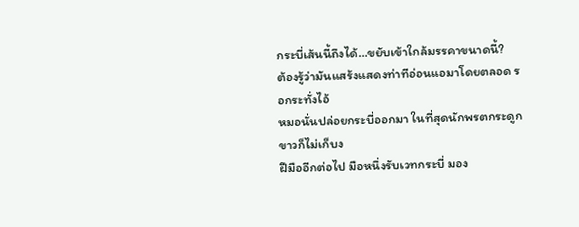กระบี่เส้นนี้ถึงได้…ขยับเข้าใกล้มรรคาขนาดนี้?
ต้องรู้ว่ามันแสร้งแสดงท่าทีอ่อนแอมาโดยตลอด รอกระทั่งไอ้
หมอนั่นปล่อยกระบี่ออกมา ในที่สุดนักพรตกระดูกขาวก็ไม่เก็บง
ฝีมืออีกต่อไป มือหนึ่งรับเวทกระบี่ มอง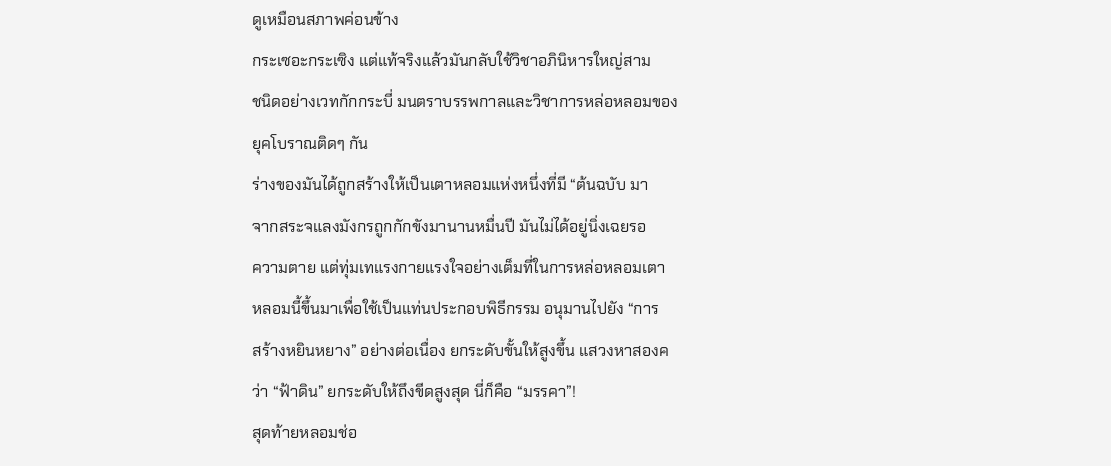ดูเหมือนสภาพค่อนข้าง
กระเซอะกระเซิง แต่แท้จริงแล้วมันกลับใช้วิชาอภินิหารใหญ่สาม
ชนิดอย่างเวทกักกระบี่ มนตราบรรพกาลและวิชาการหล่อหลอมของ
ยุคโบราณติดๆ กัน
ร่างของมันได้ถูกสร้างให้เป็นเตาหลอมแห่งหนึ่งที่มี “ต้นฉบับ มา
จากสระจแลงมังกรถูกกักขังมานานหมื่นปี มันไม่ได้อยู่นิ่งเฉยรอ
ความตาย แต่ทุ่มเทแรงกายแรงใจอย่างเต็มที่ในการหล่อหลอมเตา
หลอมนี้ขึ้นมาเพื่อใช้เป็นแท่นประกอบพิธีกรรม อนุมานไปยัง “การ
สร้างหยินหยาง” อย่างต่อเนื่อง ยกระดับขั้นให้สูงขึ้น แสวงหาสองค
ว่า “ฟ้าดิน” ยกระดับให้ถึงขีดสูงสุด นี่ก็คือ “มรรคา”!
สุดท้ายหลอมช่อ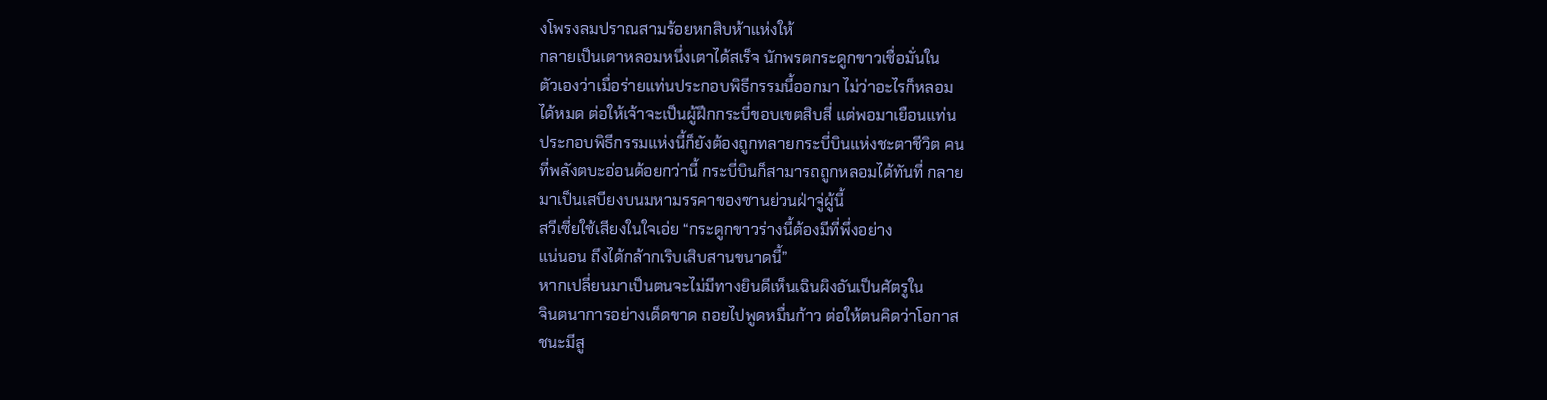งโพรงลมปราณสามร้อยหกสิบห้าแห่งให้
กลายเป็นเตาหลอมหนึ่งเตาได้สเร็จ นักพรตกระดูกขาวเชื่อมั่นใน
ตัวเองว่าเมื่อร่ายแท่นประกอบพิธีกรรมนี้ออกมา ไม่ว่าอะไรก็หลอม
ได้หมด ต่อให้เจ้าจะเป็นผู้ฝึกกระบี่ขอบเขตสิบสี่ แต่พอมาเยือนแท่น
ประกอบพิธีกรรมแห่งนี้ก็ยังต้องถูกทลายกระบี่บินแห่งชะตาชีวิต คน
ที่พลังตบะอ่อนด้อยกว่านี้ กระบี่บินก็สามารถถูกหลอมได้ทันที่ กลาย
มาเป็นเสบียงบนมหามรรคาของซานย่วนฝ่าจู่ผู้นี้
สวีเซี่ยใช้เสียงในใจเอ่ย “กระดูกขาวร่างนี้ต้องมีที่พึ่งอย่าง
แน่นอน ถึงได้กล้ากเริบเสิบสานขนาดนี้”
หากเปลี่ยนมาเป็นตนจะไม่มีทางยินดีเห็นเฉินผิงอันเป็นศัตรูใน
จินตนาการอย่างเด็ดขาด ถอยไปพูดหมื่นก้าว ต่อให้ตนคิดว่าโอกาส
ชนะมีสู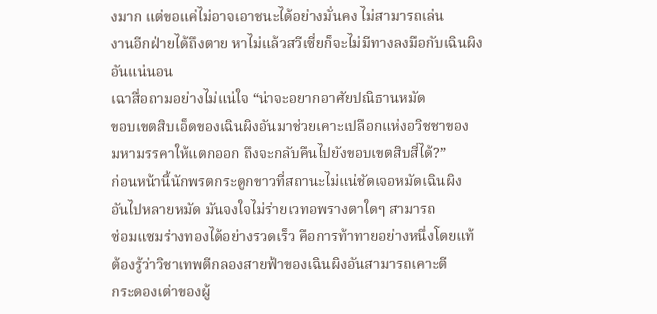งมาก แต่ขอแค่ไม่อาจเอาชนะได้อย่างมั่นคง ไม่สามารถเล่น
งานอีกฝ่ายได้ถึงตาย หาไม่แล้วสวีเซี่ยก็จะไม่มีทางลงมือกับเฉินผิง
อันแน่นอน
เฉาสื่อถามอย่างไม่แน่ใจ “น่าจะอยากอาศัยปณิธานหมัด
ขอบเขตสิบเอ็ดของเฉินผิงอันมาช่วยเคาะเปลือกแห่งอวิชชาของ
มหามรรคาให้แตกออก ถึงจะกลับคืนไปยังขอบเขตสิบสี่ได้?”
ก่อนหน้านี้นักพรตกระดูกขาวที่สถานะไม่แน่ชัดเจอหมัดเฉินผิง
อันไปหลายหมัด มันจงใจไม่ร่ายเวทอพรางตาใดๆ สามารถ
ซ่อมแซมร่างทองได้อย่างรวดเร็ว คือการท้าทายอย่างหนึ่งโดยแท้
ต้องรู้ว่าวิชาเทพตีกลองสายฟ้าของเฉินผิงอันสามารถเคาะตี
กระดองเต่าของผู้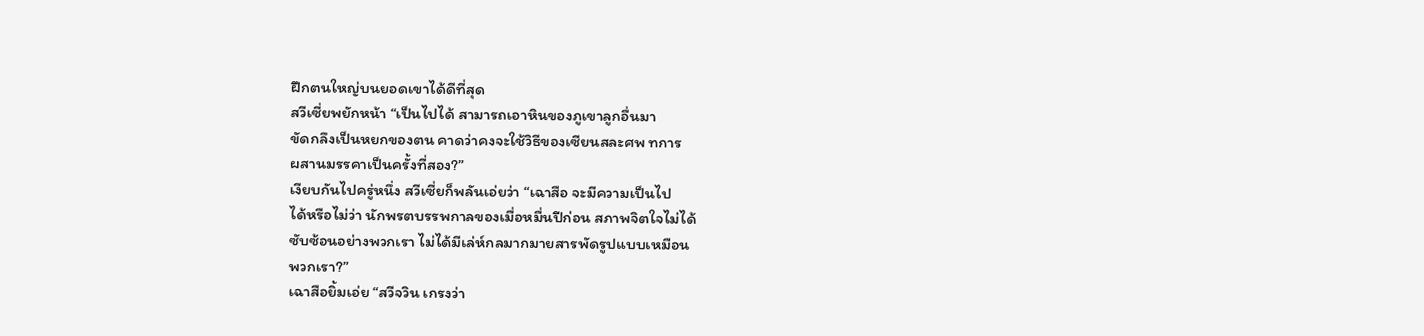ฝึกตนใหญ่บนยอดเขาได้ดีที่สุด
สวีเซี่ยพยักหน้า “เป็นไปได้ สามารถเอาหินของภูเขาลูกอื่นมา
ขัดกลึงเป็นหยกของตน คาดว่าคงจะใช้วิธีของเซียนสละศพ ทการ
ผสานมรรคาเป็นครั้งที่สอง?”
เงียบกันไปครู่หนึ่ง สวีเซี่ยก็พลันเอ่ยว่า “เฉาสือ จะมีความเป็นไป
ได้หรือไม่ว่า นักพรตบรรพกาลของเมื่อหมื่นปีก่อน สภาพจิตใจไม่ได้
ซับซ้อนอย่างพวกเรา ไม่ได้มีเล่ห์กลมากมายสารพัดรูปแบบเหมือน
พวกเรา?”
เฉาสือยิ้มเอ่ย “สวีจวิน เกรงว่า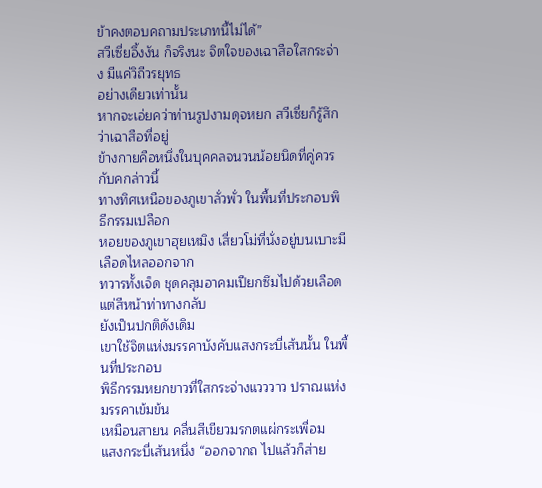ข้าคงตอบคถามประเภทนี้ไม่ได้”
สวีเซี่ยอึ้งงัน ก็จริงนะ จิตใจของเฉาสือใสกระจ่าง มีแค่วิถีวรยุทธ
อย่างเดียวเท่านั้น
หากจะเอ่ยคว่าท่านรูปงามดุจหยก สวีเซี่ยก็รู้สึกว่าเฉาสือที่อยู่
ข้างกายคือหนึ่งในบุคคลจนวนน้อยนิดที่คู่ควรกับคกล่าวนี้
ทางทิศเหนือของภูเขาลั่วพั่ว ในพื้นที่ประกอบพิธีกรรมเปลือก
หอยของภูเขาฮุยเหมิง เสี่ยวโม่ที่นั่งอยู่บนเบาะมีเลือดไหลออกจาก
ทวารทั้งเจ็ด ชุดคลุมอาคมเปียกซึมไปด้วยเลือดแต่สีหน้าท่าทางกลับ
ยังเป็นปกติดังเดิม
เขาใช้จิตแห่งมรรคาบังคับแสงกระบี่เส้นนั้น ในพื้นที่ประกอบ
พิธีกรรมหยกขาวที่ใสกระจ่างแวววาว ปราณแห่งมรรคาเข้มข้น
เหมือนสายน คลื่นสีเขียวมรกตแผ่กระเพื่อม
แสงกระบี่เส้นหนึ่ง “ออกจากถ ไปแล้วก็ส่าย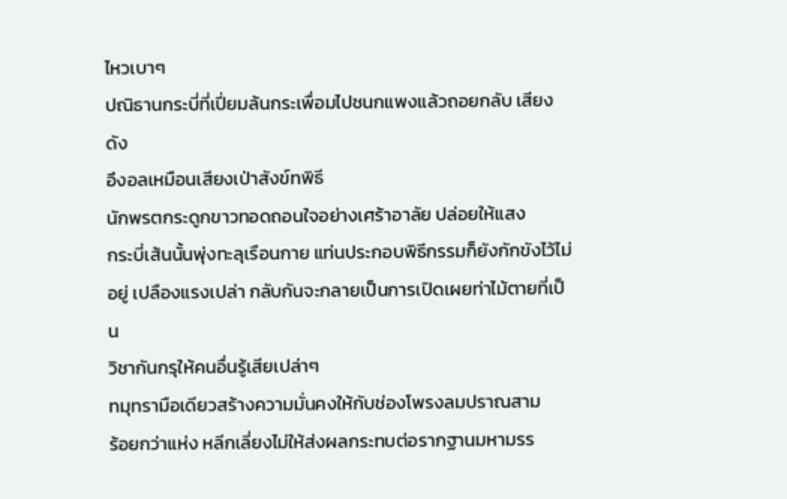ไหวเบาๆ
ปณิธานกระบี่ที่เปี่ยมล้นกระเพื่อมไปชนกแพงแล้วถอยกลับ เสียงดัง
อึงอลเหมือนเสียงเป่าสังข์ทพิธี
นักพรตกระดูกขาวทอดถอนใจอย่างเศร้าอาลัย ปล่อยให้แสง
กระบี่เส้นนั้นพุ่งทะลุเรือนกาย แท่นประกอบพิธีกรรมก็ยังกักขังไว้ไม่
อยู่ เปลืองแรงเปล่า กลับกันจะกลายเป็นการเปิดเผยท่าไม้ตายที่เป็น
วิชากันกรุให้คนอื่นรู้เสียเปล่าๆ
ทมุทรามือเดียวสร้างความมั่นคงให้กับช่องโพรงลมปราณสาม
ร้อยกว่าแห่ง หลีกเลี่ยงไม่ให้ส่งผลกระทบต่อรากฐานมหามรร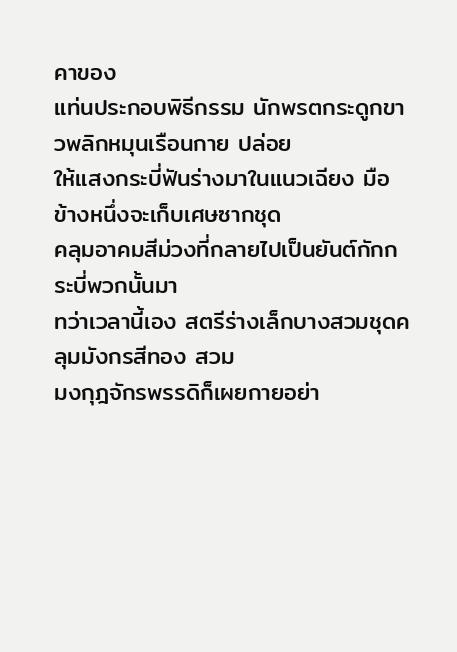คาของ
แท่นประกอบพิธีกรรม นักพรตกระดูกขาวพลิกหมุนเรือนกาย ปล่อย
ให้แสงกระบี่ฟันร่างมาในแนวเฉียง มือข้างหนึ่งจะเก็บเศษซากชุด
คลุมอาคมสีม่วงที่กลายไปเป็นยันต์กักกระบี่พวกนั้นมา
ทว่าเวลานี้เอง สตรีร่างเล็กบางสวมชุดคลุมมังกรสีทอง สวม
มงกุฎจักรพรรดิก็เผยกายอย่า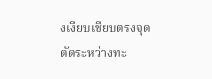งเงียบเชียบตรงจุดตัดระหว่างทะ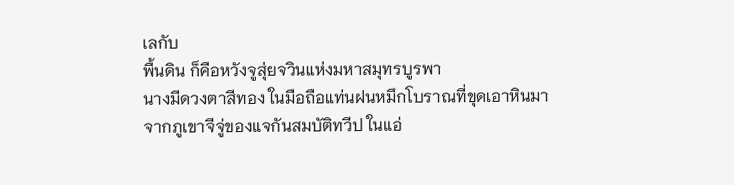เลกับ
พื้นดิน ก็คือหวังจูสุ่ยจวินแห่งมหาสมุทรบูรพา
นางมีดวงตาสีทอง ในมือถือแท่นฝนหมึกโบราณที่ขุดเอาหินมา
จากภูเขาจีจู่ของแจกันสมบัติทวีป ในแอ่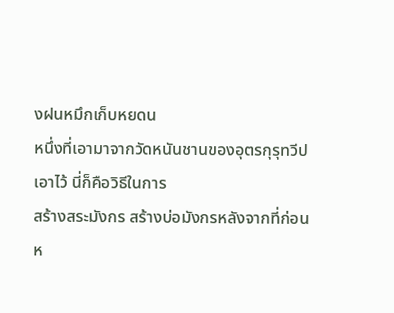งฝนหมึกเก็บหยดน
หนึ่งที่เอามาจากวัดหนันชานของอุตรกุรุทวีปเอาไว้ นี่ก็คือวิธีในการ
สร้างสระมังกร สร้างบ่อมังกรหลังจากที่ก่อนห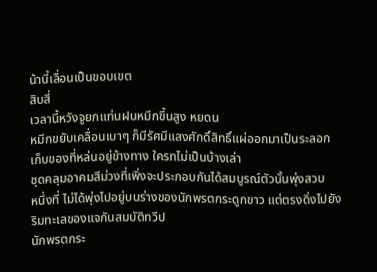น้านี้เลื่อนเป็นขอบเขต
สิบสี่
เวลานี้หวังจูยกแท่นฝนหมึกขึ้นสูง หยดน
หมึกขยับเคลื่อนเบาๆ ก็มีรัศมีแสงศักดิ์สิทธิ์แผ่ออกมาเป็นระลอก
เก็บของที่หล่นอยู่ข้างทาง ใครทไม่เป็นบ้างเล่า
ชุดคลุมอาคมสีม่วงที่เพิ่งจะประกอบกันได้สมบูรณ์ตัวนั้นพุ่งสวบ
หนึ่งที่ ไม่ได้พุ่งไปอยู่บนร่างของนักพรตกระดูกขาว แต่ตรงดิ่งไปยัง
ริมทะเลของแจกันสมบัติทวีป
นักพรตกระ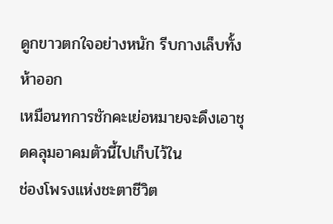ดูกขาวตกใจอย่างหนัก รีบกางเล็บทั้งห้าออก
เหมือนทการชักคะเย่อหมายจะดึงเอาชุดคลุมอาคมตัวนี้ไปเก็บไว้ใน
ช่องโพรงแห่งชะตาชีวิต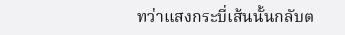ทว่าแสงกระบี่เส้นนั้นกลับต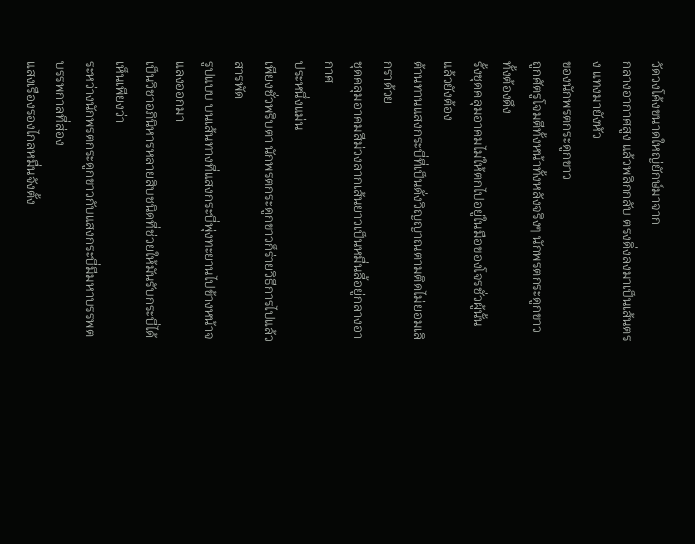วัดวงโค้งขนาดใหญ่ยักษ์มาจาก
กลางอากาศสูง แล้วพลิกกลับ ตรงดิ่งลงมาเป็นเส้นตรง แทงมายังหัว
ของนักพรตกระดูกขาว
ถูกศัตรูโจมตีทั้งหน้าทั้งหลังจริงๆ นักพรตกระดูกขาวทั้งต้องดึง
รั้งชุดคลุมอาคมไม่ให้ตกไปอยู่ในมือของโจรชั่วผู้นั้น แล้วยังต้อง
ต้านทานแสงกระบี่ที่เป็นดั่งวิญญาณตามติดไม่ยอมเลิกราด้วย
ชุดคลุมอาคมสีม่วงลากเส้นยาวเป็นหมื่นลี้อยู่กลางอากาศ
ประหนึ่งแม่น
เพียงชั่วพริบตา นักพรตกระดูกขาวก็ร่ายวิธีการไปแล้วสารพัด
รูปแบบ บนเส้นทางที่แสงกระบี่พุ่งทะยานไปข้างหน้าจแลงออกมา
เป็นวิชาอภินิหารหลายสิบชนิดที่ช่วยให้มันรับกระบี่ได้ เห็นเพียงว่า
ระหว่างนักพรตกระดูกขาวกับแสงกระบี่มีมหาบรรพตบรรพกาลที่ส่อง
แสงเรืองรองไกลหมื่นจังตั้ง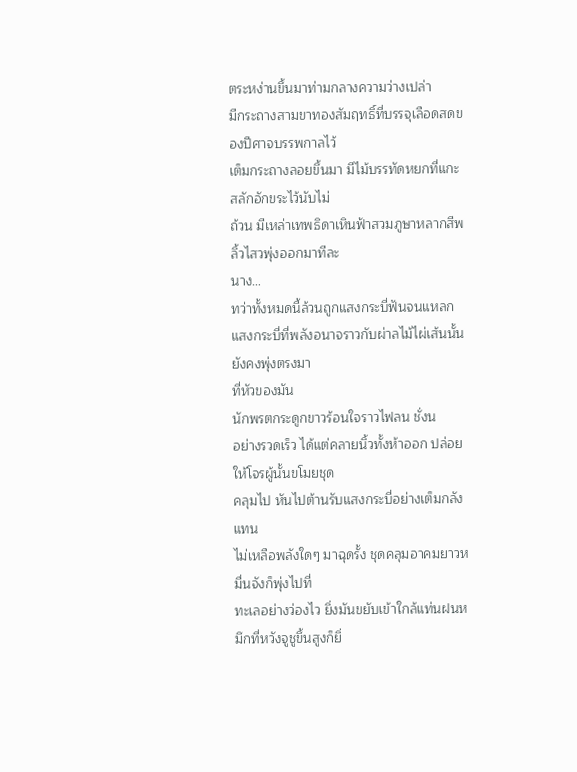ตระหง่านขึ้นมาท่ามกลางความว่างเปล่า
มีกระถางสามขาทองสัมฤทธิ์ที่บรรจุเลือดสดของปีศาจบรรพกาลไว้
เต็มกระถางลอยขึ้นมา มีไม้บรรทัดหยกที่แกะสลักอักขระไว้นับไม่
ถ้วน มีเหล่าเทพธิดาเหินฟ้าสวมภูษาหลากสีพลิ้วไสวพุ่งออกมาทีละ
นาง…
ทว่าทั้งหมดนี้ล้วนถูกแสงกระบี่ฟันจนแหลก
แสงกระบี่ที่พลังอนาจราวกับผ่าลไม้ไผ่เส้นนั้นยังคงพุ่งตรงมา
ที่หัวของมัน
นักพรตกระดูกขาวร้อนใจราวไฟลน ชั่งน
อย่างรวดเร็ว ได้แต่คลายนิ้วทั้งห้าออก ปล่อยให้โจรผู้นั้นขโมยชุด
คลุมไป หันไปต้านรับแสงกระบี่อย่างเต็มกลังแทน
ไม่เหลือพลังใดๆ มาฉุดรั้ง ชุดคลุมอาคมยาวหมื่นจังก็พุ่งไปที่
ทะเลอย่างว่องไว ยิ่งมันขยับเข้าใกล้แท่นฝนหมึกที่หวังจูชูขึ้นสูงก็ยิ่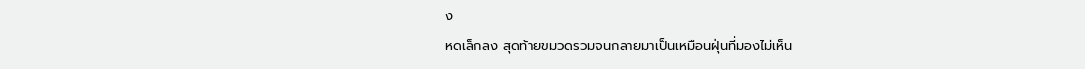ง
หดเล็กลง สุดท้ายขมวดรวมจนกลายมาเป็นเหมือนฝุ่นที่มองไม่เห็น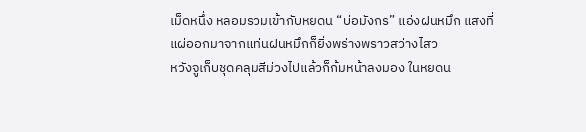เม็ดหนึ่ง หลอมรวมเข้ากับหยดน “บ่อมังกร” แอ่งฝนหมึก แสงที่
แผ่ออกมาจากแท่นฝนหมึกก็ยิ่งพร่างพราวสว่างไสว
หวังจูเก็บชุดคลุมสีม่วงไปแล้วก็ก้มหน้าลงมอง ในหยดน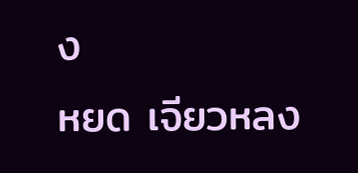ง
หยด เจียวหลง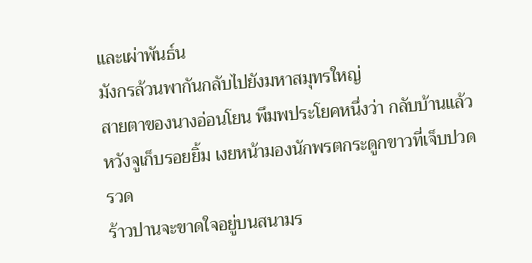และเผ่าพันธ์น
มังกรล้วนพากันกลับไปยังมหาสมุทรใหญ่
สายตาของนางอ่อนโยน พึมพประโยคหนึ่งว่า กลับบ้านแล้ว
หวังจูเก็บรอยยิ้ม เงยหน้ามองนักพรตกระดูกขาวที่เจ็บปวดรวด
ร้าวปานจะขาดใจอยู่บนสนามร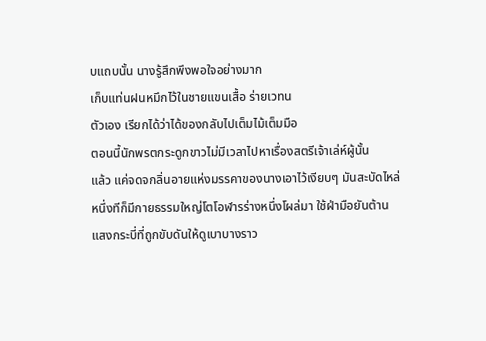บแถบนั้น นางรู้สึกพึงพอใจอย่างมาก
เก็บแท่นฝนหมึกไว้ในชายแขนเสื้อ ร่ายเวทน
ตัวเอง เรียกได้ว่าได้ของกลับไปเต็มไม้เต็มมือ
ตอนนี้นักพรตกระดูกขาวไม่มีเวลาไปหาเรื่องสตรีเจ้าเล่ห์ผู้นั้น
แล้ว แค่จดจกลิ่นอายแห่งมรรคาของนางเอาไว้เงียบๆ มันสะบัดไหล่
หนึ่งทีก็มีกายธรรมใหญ่โตโอฬารร่างหนึ่งโผล่มา ใช้ฝ่ามือยันต้าน
แสงกระบี่ที่ถูกขับดันให้ดูเบาบางราว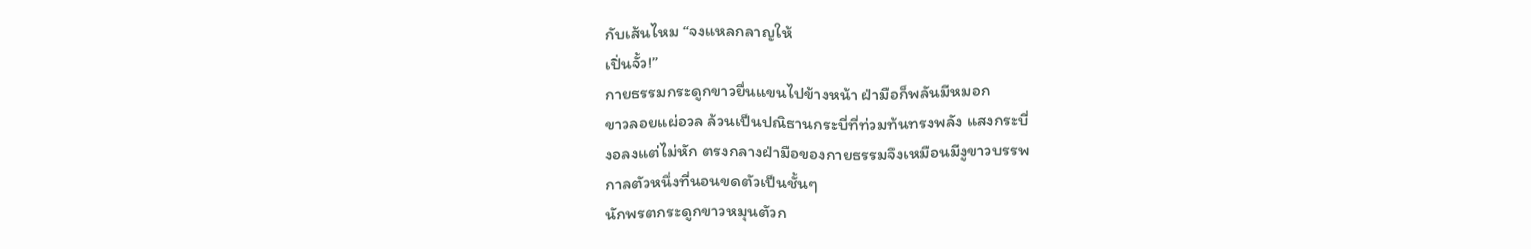กับเส้นไหม “จงแหลกลาญให้
เปิ่นจั้ว!”
กายธรรมกระดูกขาวยื่นแขนไปข้างหน้า ฝ่ามือก็พลันมีหมอก
ขาวลอยแผ่อวล ล้วนเป็นปณิธานกระบี่ที่ท่วมท้นทรงพลัง แสงกระบี่
งอลงแต่ไม่หัก ตรงกลางฝ่ามือของกายธรรมจึงเหมือนมีงูขาวบรรพ
กาลตัวหนึ่งที่นอนขดตัวเป็นชั้นๆ
นักพรตกระดูกขาวหมุนตัวก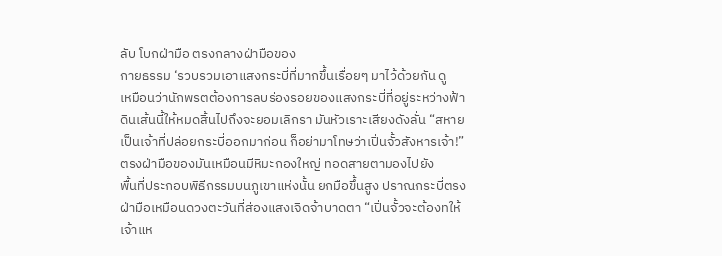ลับ โบกฝ่ามือ ตรงกลางฝ่ามือของ
กายธรรม ‘รวบรวมเอาแสงกระบี่ที่มากขึ้นเรื่อยๆ มาไว้ด้วยกัน ดู
เหมือนว่านักพรตต้องการลบร่องรอยของแสงกระบี่ที่อยู่ระหว่างฟ้า
ดินเส้นนี้ให้หมดสิ้นไปถึงจะยอมเลิกรา มันหัวเราะเสียงดังลั่น “สหาย
เป็นเจ้าที่ปล่อยกระบี่ออกมาก่อน ก็อย่ามาโทษว่าเปิ่นจั้วสังหารเจ้า!”
ตรงฝ่ามือของมันเหมือนมีหิมะกองใหญ่ ทอดสายตามองไปยัง
พื้นที่ประกอบพิธีกรรมบนภูเขาแห่งนั้น ยกมือขึ้นสูง ปราณกระบี่ตรง
ฝ่ามือเหมือนดวงตะวันที่ส่องแสงเจิดจ้าบาดตา “เปิ่นจั้วจะต้องทให้
เจ้าแห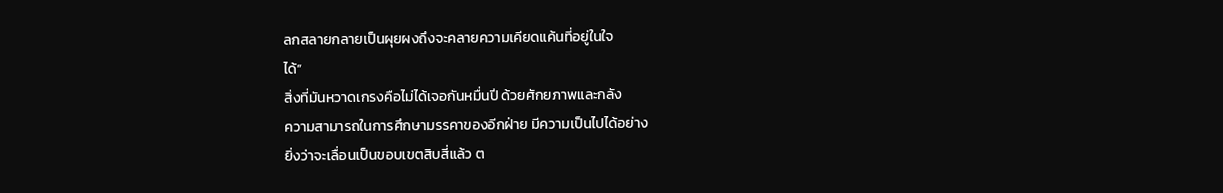ลกสลายกลายเป็นผุยผงถึงจะคลายความเคียดแค้นที่อยู่ในใจ
ได้”
สิ่งที่มันหวาดเกรงคือไม่ได้เจอกันหมื่นปี ด้วยศักยภาพและกลัง
ความสามารถในการศึกษามรรคาของอีกฝ่าย มีความเป็นไปได้อย่าง
ยิ่งว่าจะเลื่อนเป็นขอบเขตสิบสี่แล้ว ต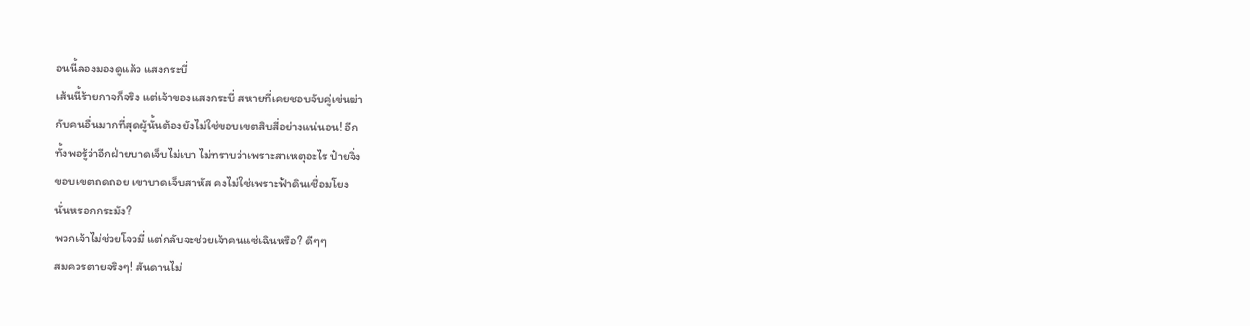อนนี้ลองมองดูแล้ว แสงกระบี่
เส้นนี้ร้ายกาจก็จริง แต่เจ้าของแสงกระบี่ สหายที่เคยชอบจับคู่เข่นฆ่า
กับคนอื่นมากที่สุดผู้นั้นต้องยังไม่ใช่ขอบเขตสิบสี่อย่างแน่นอน! อีก
ทั้งพอรู้ว่าอีกฝ่ายบาดเจ็บไม่เบา ไม่ทราบว่าเพราะสาเหตุอะไร ป๋ายจิ่ง
ขอบเขตถดถอย เขาบาดเจ็บสาหัส คงไม่ใช่เพราะฟ้าดินเชื่อมโยง
นั่นหรอกกระมัง?
พวกเจ้าไม่ช่วยโจวมี่ แต่กลับจะช่วยเจ้าคนแซ่เฉินหรือ? ดีๆๆ
สมควรตายจริงๆ! สันดานไม่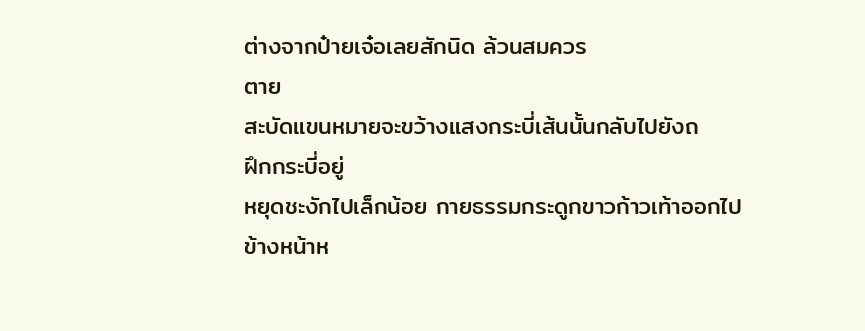ต่างจากป๋ายเจ๋อเลยสักนิด ล้วนสมควร
ตาย
สะบัดแขนหมายจะขว้างแสงกระบี่เส้นนั้นกลับไปยังถ
ฝึกกระบี่อยู่
หยุดชะงักไปเล็กน้อย กายธรรมกระดูกขาวก้าวเท้าออกไป
ข้างหน้าห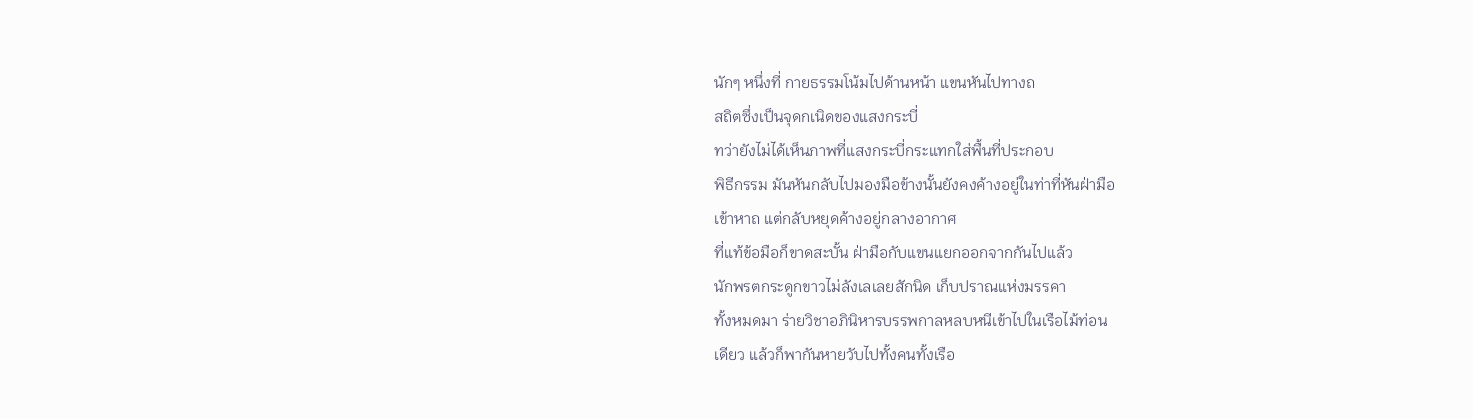นักๆ หนึ่งที่ กายธรรมโน้มไปด้านหน้า แขนหันไปทางถ
สถิตซึ่งเป็นจุดกเนิดของแสงกระบี่
ทว่ายังไม่ได้เห็นภาพที่แสงกระบี่กระแทกใส่พื้นที่ประกอบ
พิธีกรรม มันหันกลับไปมองมือข้างนั้นยังคงค้างอยู่ในท่าที่หันฝ่ามือ
เข้าหาถ แต่กลับหยุดค้างอยู่กลางอากาศ
ที่แท้ข้อมือก็ขาดสะบั้น ฝ่ามือกับแขนแยกออกจากกันไปแล้ว
นักพรตกระดูกขาวไม่ลังเลเลยสักนิด เก็บปราณแห่งมรรคา
ทั้งหมดมา ร่ายวิชาอภินิหารบรรพกาลหลบหนีเข้าไปในเรือไม้ท่อน
เดียว แล้วก็พากันหายวับไปทั้งคนทั้งเรือ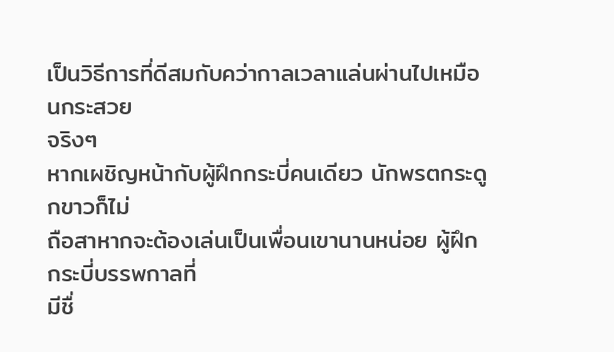เป็นวิธีการที่ดีสมกับคว่ากาลเวลาแล่นผ่านไปเหมือนกระสวย
จริงๆ
หากเผชิญหน้ากับผู้ฝึกกระบี่คนเดียว นักพรตกระดูกขาวก็ไม่
ถือสาหากจะต้องเล่นเป็นเพื่อนเขานานหน่อย ผู้ฝึกกระบี่บรรพกาลที่
มีชื่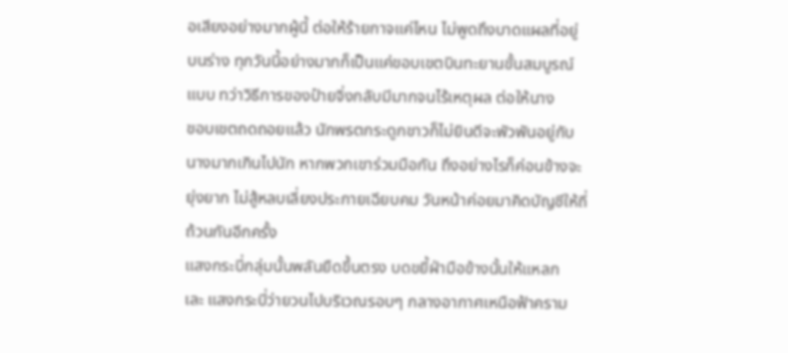อเสียงอย่างมากผู้นี้ ต่อให้ร้ายกาจแค่ไหน ไม่พูดถึงบาดแผลที่อยู่
บนร่าง ทุกวันนี้อย่างมากก็เป็นแค่ขอบเขตบินทะยานขั้นสมบูรณ์
แบบ ทว่าวิธีการของป๋ายจิ่งกลับมีมากจนไร้เหตุผล ต่อให้นาง
ขอบเขตถดถอยแล้ว นักพรตกระดูกขาวก็ไม่ยินดีจะพัวพันอยู่กับ
นางมากเกินไปนัก หากพวกเขาร่วมมือกัน ถึงอย่างไรก็ค่อนข้างจะ
ยุ่งยาก ไม่สู้หลบเลี่ยงประกายเฉียบคม วันหน้าค่อยมาคิดบัญชีให้ถี่
ถ้วนกันอีกครั้ง
แสงกระบี่กลุ่มนั้นพลันยืดขึ้นตรง บดขยี้ฝ่ามือข้างนั้นให้แหลก
เละ แสงกระบี่ว่ายวนไปบริเวณรอบๆ กลางอากาศเหนือฟ้าคราม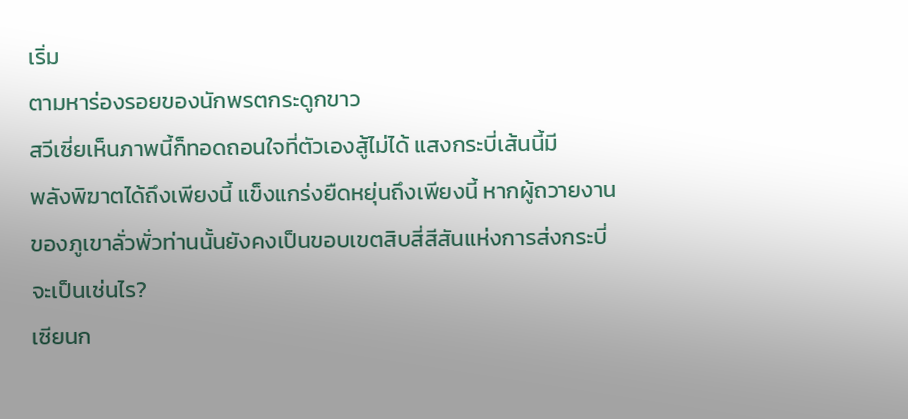เริ่ม
ตามหาร่องรอยของนักพรตกระดูกขาว
สวีเซี่ยเห็นภาพนี้ก็ทอดถอนใจที่ตัวเองสู้ไม่ได้ แสงกระบี่เส้นนี้มี
พลังพิฆาตได้ถึงเพียงนี้ แข็งแกร่งยืดหยุ่นถึงเพียงนี้ หากผู้ถวายงาน
ของภูเขาลั่วพั่วท่านนั้นยังคงเป็นขอบเขตสิบสี่สีสันแห่งการส่งกระบี่
จะเป็นเช่นไร?
เซียนก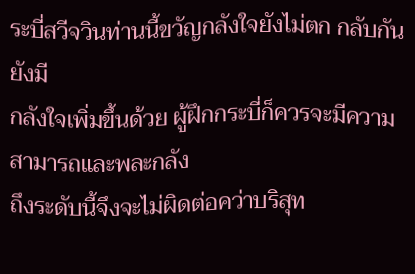ระบี่สวีจวินท่านนี้ขวัญกลังใจยังไม่ตก กลับกันยังมี
กลังใจเพิ่มขึ้นด้วย ผู้ฝึกกระบี่ก็ควรจะมีความสามารถและพละกลัง
ถึงระดับนี้จึงจะไม่ผิดต่อคว่าบริสุท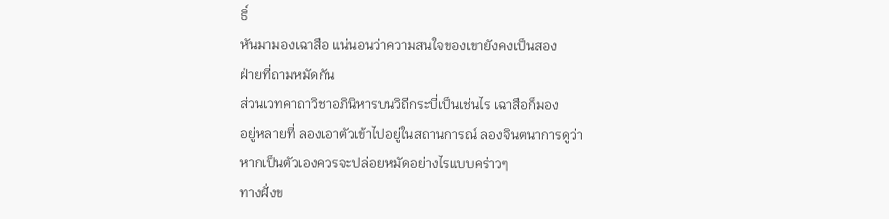ธิ์
หันมามองเฉาสือ แน่นอนว่าความสนใจของเขายังคงเป็นสอง
ฝ่ายที่ถามหมัดกัน
ส่วนเวทคาถาวิชาอภินิหารบนวิถีกระบี่เป็นเช่นไร เฉาสือก็มอง
อยู่หลายที่ ลองเอาตัวเข้าไปอยู่ในสถานการณ์ ลองจินตนาการดูว่า
หากเป็นตัวเองควรจะปล่อยหมัดอย่างไรแบบคร่าวๆ
ทางฝั่งข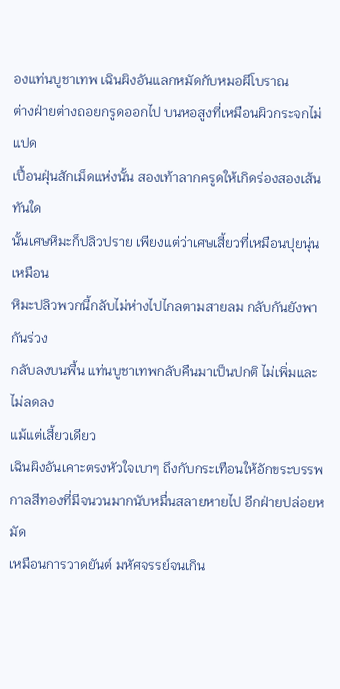องแท่นบูชาเทพ เฉินผิงอันแลกหมัดกับหมอผีโบราณ
ต่างฝ่ายต่างถอยกรูดออกไป บนหอสูงที่เหมือนผิวกระจกไม่แปด
เปื้อนฝุ่นสักเม็ดแห่งนั้น สองเท้าลากครูดให้เกิดร่องสองเส้น ทันใด
นั้นเศษหิมะก็ปลิวปราย เพียงแต่ว่าเศษเสี้ยวที่เหมือนปุยนุ่นเหมือน
หิมะปลิวพวกนี้กลับไม่ห่างไปไกลตามสายลม กลับกันยังพากันร่วง
กลับลงบนพื้น แท่นบูชาเทพกลับคืนมาเป็นปกติ ไม่เพิ่มและไม่ลดลง
แม้แต่เสี้ยวเดียว
เฉินผิงอันเคาะตรงหัวใจเบาๆ ถึงกับกระเทือนให้อักขระบรรพ
กาลสีทองที่มีจนวนมากนับหมื่นสลายหายไป อีกฝ่ายปล่อยหมัด
เหมือนการวาดยันต์ มหัศจรรย์จนเกิน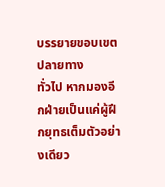บรรยายขอบเขตปลายทาง
ทั่วไป หากมองอีกฝ่ายเป็นแค่ผู้ฝึกยุทธเต็มตัวอย่างเดียว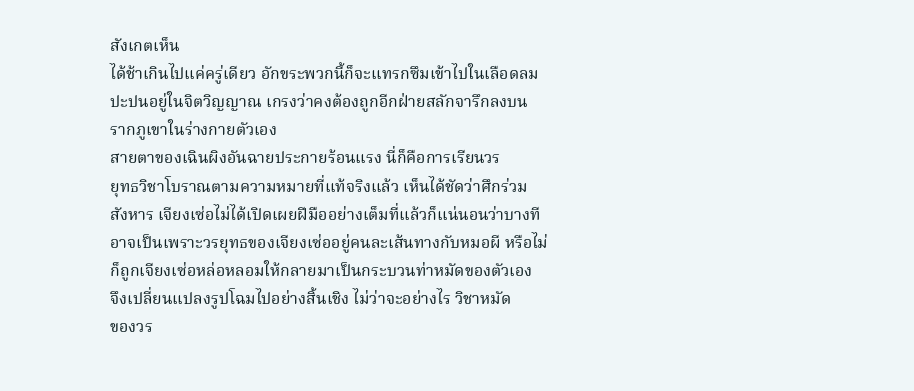สังเกตเห็น
ได้ช้าเกินไปแค่ครู่เดียว อักขระพวกนี้ก็จะแทรกซึมเข้าไปในเลือดลม
ปะปนอยู่ในจิตวิญญาณ เกรงว่าคงต้องถูกอีกฝ่ายสลักจารึกลงบน
รากภูเขาในร่างกายตัวเอง
สายตาของเฉินผิงอันฉายประกายร้อนแรง นี่ก็คือการเรียนวร
ยุทธวิชาโบราณตามความหมายที่แท้จริงแล้ว เห็นได้ชัดว่าศึกร่วม
สังหาร เจียงเซ่อไม่ได้เปิดเผยฝีมืออย่างเต็มที่แล้วก็แน่นอนว่าบางที
อาจเป็นเพราะวรยุทธของเจียงเซ่ออยู่คนละเส้นทางกับหมอผี หรือไม่
ก็ถูกเจียงเซ่อหล่อหลอมให้กลายมาเป็นกระบวนท่าหมัดของตัวเอง
จึงเปลี่ยนแปลงรูปโฉมไปอย่างสิ้นเชิง ไม่ว่าจะอย่างไร วิชาหมัด
ของวร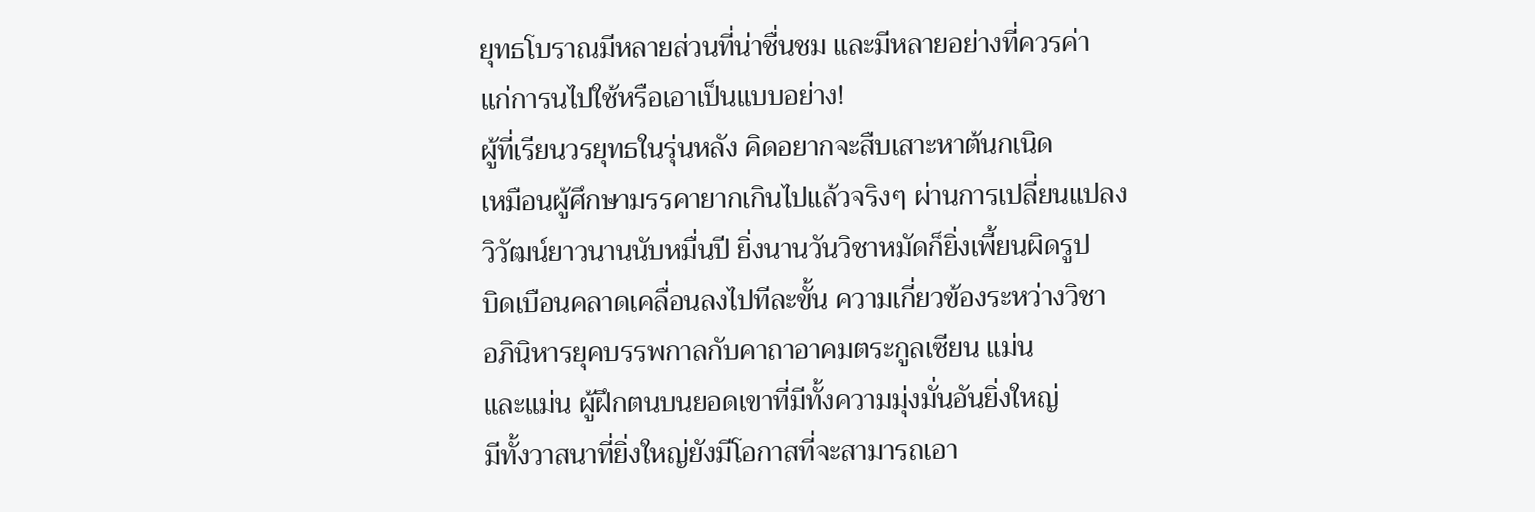ยุทธโบราณมีหลายส่วนที่น่าชื่นชม และมีหลายอย่างที่ควรค่า
แก่การนไปใช้หรือเอาเป็นแบบอย่าง!
ผู้ที่เรียนวรยุทธในรุ่นหลัง คิดอยากจะสืบเสาะหาต้นกเนิด
เหมือนผู้ศึกษามรรคายากเกินไปแล้วจริงๆ ผ่านการเปลี่ยนแปลง
วิวัฒน์ยาวนานนับหมื่นปี ยิ่งนานวันวิชาหมัดก็ยิ่งเพี้ยนผิดรูป
บิดเบือนคลาดเคลื่อนลงไปทีละขั้น ความเกี่ยวข้องระหว่างวิชา
อภินิหารยุคบรรพกาลกับคาถาอาคมตระกูลเซียน แม่น
และแม่น ผู้ฝึกตนบนยอดเขาที่มีทั้งความมุ่งมั่นอันยิ่งใหญ่
มีทั้งวาสนาที่ยิ่งใหญ่ยังมีโอกาสที่จะสามารถเอา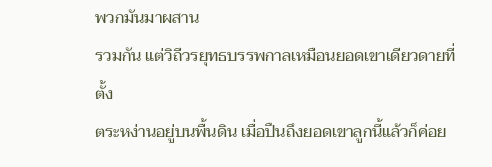พวกมันมาผสาน
รวมกัน แต่วิถีวรยุทธบรรพกาลเหมือนยอดเขาเดียวดายที่ตั้ง
ตระหง่านอยู่บนพื้นดิน เมื่อปืนถึงยอดเขาลูกนี้แล้วก็ค่อย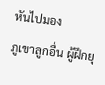หันไปมอง
ภูเขาลูกอื่น ผู้ฝึกยุ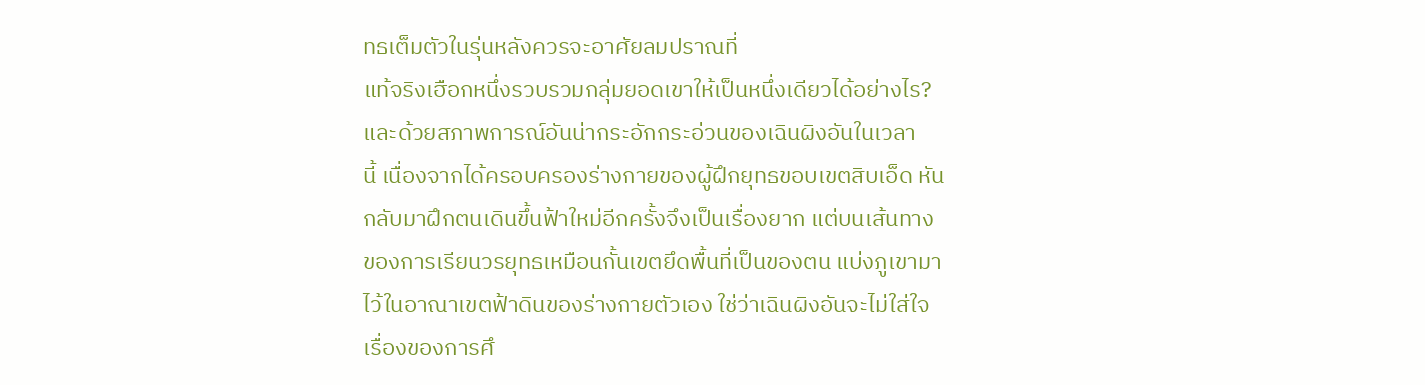ทธเต็มตัวในรุ่นหลังควรจะอาศัยลมปราณที่
แท้จริงเฮือกหนึ่งรวบรวมกลุ่มยอดเขาให้เป็นหนึ่งเดียวได้อย่างไร?
และด้วยสภาพการณ์อันน่ากระอักกระอ่วนของเฉินผิงอันในเวลา
นี้ เนื่องจากได้ครอบครองร่างกายของผู้ฝึกยุทธขอบเขตสิบเอ็ด หัน
กลับมาฝึกตนเดินขึ้นฟ้าใหม่อีกครั้งจึงเป็นเรื่องยาก แต่บนเส้นทาง
ของการเรียนวรยุทธเหมือนกั้นเขตยึดพื้นที่เป็นของตน แบ่งภูเขามา
ไว้ในอาณาเขตฟ้าดินของร่างกายตัวเอง ใช่ว่าเฉินผิงอันจะไม่ใส่ใจ
เรื่องของการศึ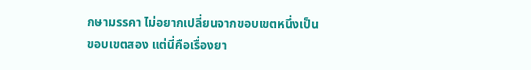กษามรรคา ไม่อยากเปลี่ยนจากขอบเขตหนึ่งเป็น
ขอบเขตสอง แต่นี่คือเรื่องยา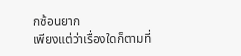กซ้อนยาก
เพียงแต่ว่าเรื่องใดก็ตามที่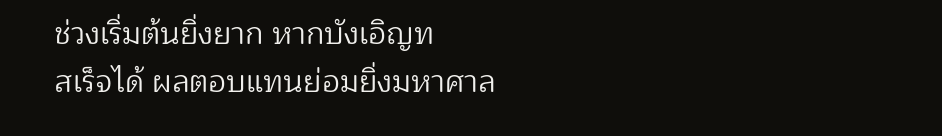ช่วงเริ่มต้นยิ่งยาก หากบังเอิญท
สเร็จได้ ผลตอบแทนย่อมยิ่งมหาศาล